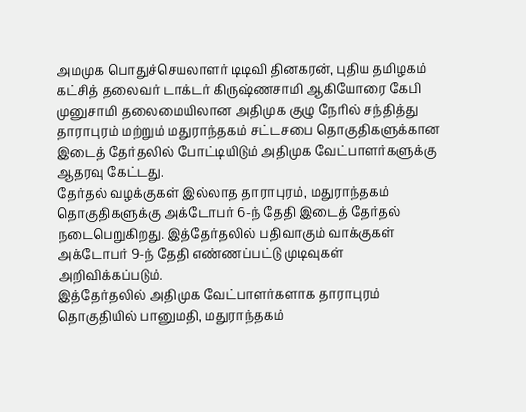அமமுக பொதுச்செயலாளர் டிடிவி தினகரன், புதிய தமிழகம் கட்சித் தலைவர் டாக்டர் கிருஷ்ணசாமி ஆகியோரை கேபி முனுசாமி தலைமையிலான அதிமுக குழு நேரில் சந்தித்து தாராபுரம் மற்றும் மதுராந்தகம் சட்டசபை தொகுதிகளுக்கான இடைத் தேர்தலில் போட்டியிடும் அதிமுக வேட்பாளர்களுக்கு ஆதரவு கேட்டது.
தேர்தல் வழக்குகள் இல்லாத தாராபுரம், மதுராந்தகம் தொகுதிகளுக்கு அக்டோபர் 6-ந் தேதி இடைத் தேர்தல் நடைபெறுகிறது. இத்தேர்தலில் பதிவாகும் வாக்குகள் அக்டோபர் 9-ந் தேதி எண்ணப்பட்டு முடிவுகள் அறிவிக்கப்படும்.
இத்தேர்தலில் அதிமுக வேட்பாளர்களாக தாராபுரம் தொகுதியில் பானுமதி, மதுராந்தகம்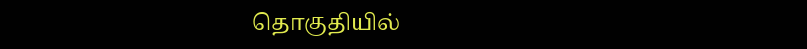தொகுதியில்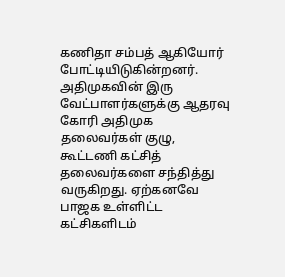கணிதா சம்பத் ஆகியோர் போட்டியிடுகின்றனர். அதிமுகவின் இரு வேட்பாளர்களுக்கு ஆதரவு கோரி அதிமுக தலைவர்கள் குழு, கூட்டணி கட்சித் தலைவர்களை சந்தித்து வருகிறது. ஏற்கனவே பாஜக உள்ளிட்ட கட்சிகளிடம்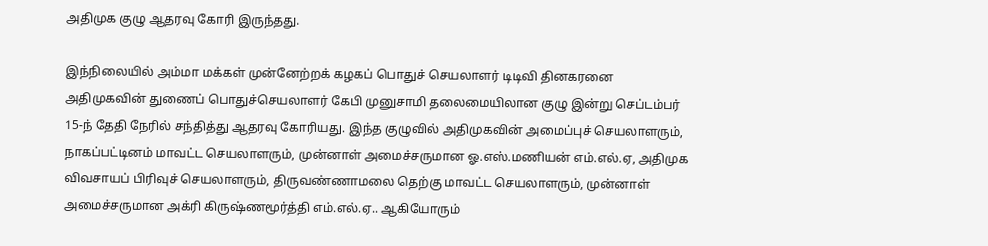அதிமுக குழு ஆதரவு கோரி இருந்தது.

இந்நிலையில் அம்மா மக்கள் முன்னேற்றக் கழகப் பொதுச் செயலாளர் டிடிவி தினகரனை அதிமுகவின் துணைப் பொதுச்செயலாளர் கேபி முனுசாமி தலைமையிலான குழு இன்று செப்டம்பர் 15-ந் தேதி நேரில் சந்தித்து ஆதரவு கோரியது. இந்த குழுவில் அதிமுகவின் அமைப்புச் செயலாளரும், நாகப்பட்டினம் மாவட்ட செயலாளரும், முன்னாள் அமைச்சருமான ஓ.எஸ்.மணியன் எம்.எல்.ஏ, அதிமுக விவசாயப் பிரிவுச் செயலாளரும், திருவண்ணாமலை தெற்கு மாவட்ட செயலாளரும், முன்னாள் அமைச்சருமான அக்ரி கிருஷ்ணமூர்த்தி எம்.எல்.ஏ.. ஆகியோரும்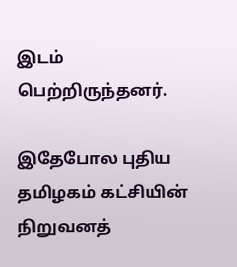இடம் பெற்றிருந்தனர்.

இதேபோல புதிய தமிழகம் கட்சியின் நிறுவனத்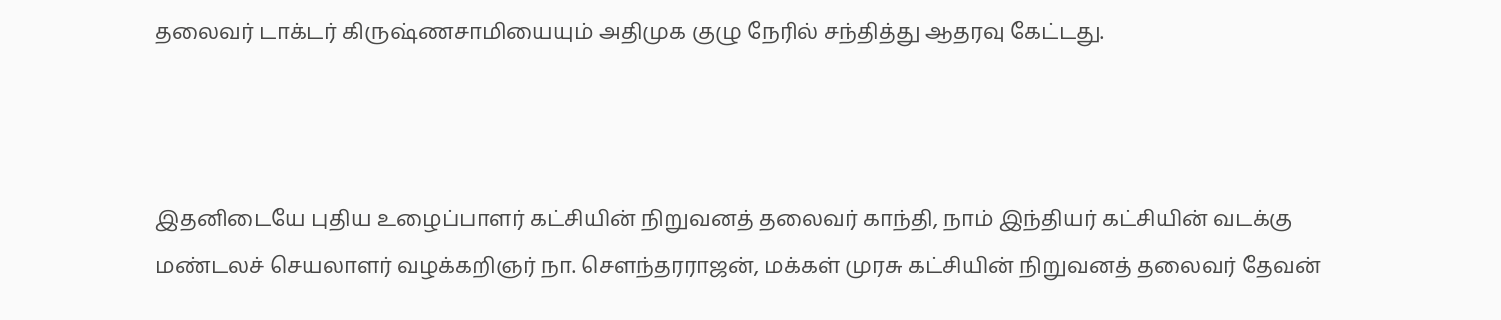தலைவர் டாக்டர் கிருஷ்ணசாமியையும் அதிமுக குழு நேரில் சந்தித்து ஆதரவு கேட்டது.



இதனிடையே புதிய உழைப்பாளர் கட்சியின் நிறுவனத் தலைவர் காந்தி, நாம் இந்தியர் கட்சியின் வடக்கு மண்டலச் செயலாளர் வழக்கறிஞர் நா. சௌந்தரராஜன், மக்கள் முரசு கட்சியின் நிறுவனத் தலைவர் தேவன்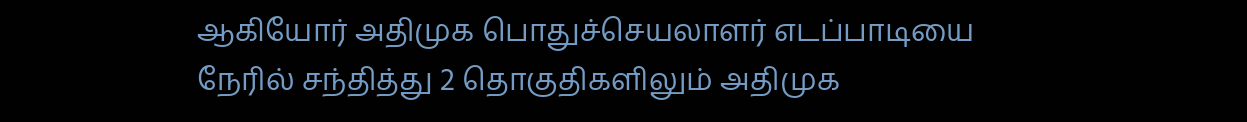ஆகியோர் அதிமுக பொதுச்செயலாளர் எடப்பாடியை நேரில் சந்தித்து 2 தொகுதிகளிலும் அதிமுக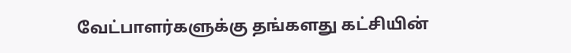வேட்பாளர்களுக்கு தங்களது கட்சியின்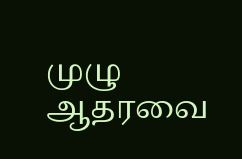முழு ஆதரவை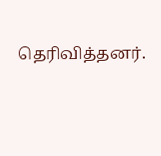தெரிவித்தனர்.